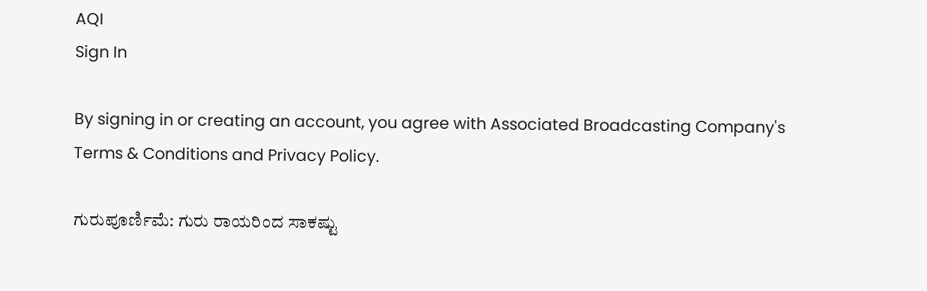AQI
Sign In

By signing in or creating an account, you agree with Associated Broadcasting Company's Terms & Conditions and Privacy Policy.

ಗುರುಪೂರ್ಣಿಮೆ: ಗುರು ರಾಯರಿಂದ ಸಾಕಷ್ಟು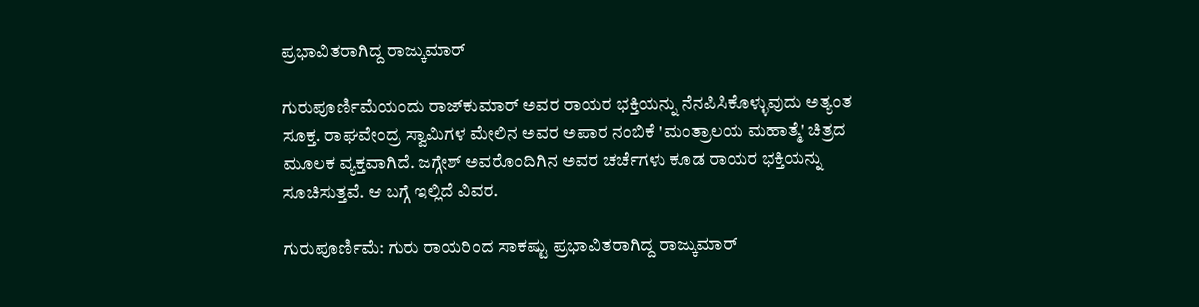ಪ್ರಭಾವಿತರಾಗಿದ್ದ ರಾಜ್ಕುಮಾರ್

ಗುರುಪೂರ್ಣಿಮೆಯಂದು ರಾಜ್‌ಕುಮಾರ್ ಅವರ ರಾಯರ ಭಕ್ತಿಯನ್ನು ನೆನಪಿಸಿಕೊಳ್ಳುವುದು ಅತ್ಯಂತ ಸೂಕ್ತ. ರಾಘವೇಂದ್ರ ಸ್ವಾಮಿಗಳ ಮೇಲಿನ ಅವರ ಅಪಾರ ನಂಬಿಕೆ 'ಮಂತ್ರಾಲಯ ಮಹಾತ್ಮೆ' ಚಿತ್ರದ ಮೂಲಕ ವ್ಯಕ್ತವಾಗಿದೆ. ಜಗ್ಗೇಶ್ ಅವರೊಂದಿಗಿನ ಅವರ ಚರ್ಚೆಗಳು ಕೂಡ ರಾಯರ ಭಕ್ತಿಯನ್ನು ಸೂಚಿಸುತ್ತವೆ. ಆ ಬಗ್ಗೆ ಇಲ್ಲಿದೆ ವಿವರ.

ಗುರುಪೂರ್ಣಿಮೆ: ಗುರು ರಾಯರಿಂದ ಸಾಕಷ್ಟು ಪ್ರಭಾವಿತರಾಗಿದ್ದ ರಾಜ್ಕುಮಾರ್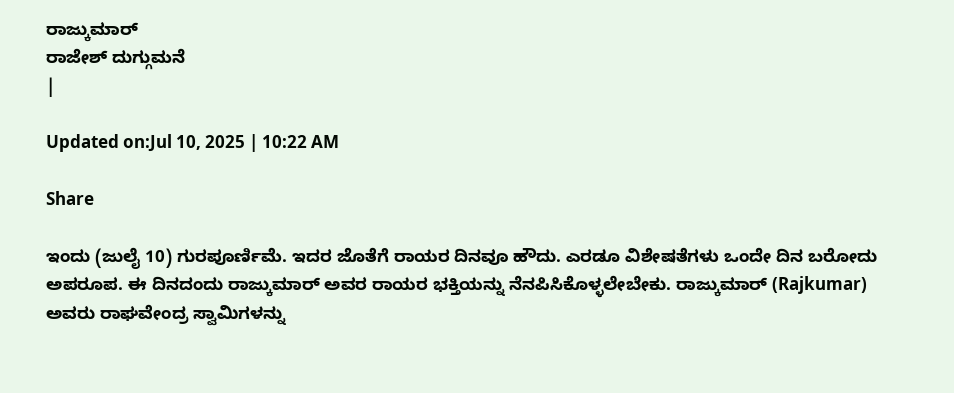ರಾಜ್ಕುಮಾರ್
ರಾಜೇಶ್ ದುಗ್ಗುಮನೆ
|

Updated on:Jul 10, 2025 | 10:22 AM

Share

ಇಂದು (ಜುಲೈ 10) ಗುರಪೂರ್ಣಿಮೆ. ಇದರ ಜೊತೆಗೆ ರಾಯರ ದಿನವೂ ಹೌದು. ಎರಡೂ ವಿಶೇಷತೆಗಳು ಒಂದೇ ದಿನ ಬರೋದು ಅಪರೂಪ. ಈ ದಿನದಂದು ರಾಜ್ಕುಮಾರ್ ಅವರ ರಾಯರ ಭಕ್ತಿಯನ್ನು ನೆನಪಿಸಿಕೊಳ್ಳಲೇಬೇಕು. ರಾಜ್ಕುಮಾರ್ (Rajkumar) ಅವರು ರಾಘವೇಂದ್ರ ಸ್ವಾಮಿಗಳನ್ನು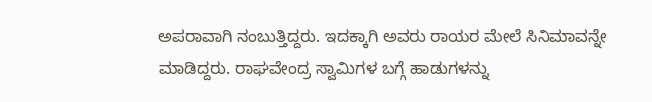ಅಪರಾವಾಗಿ ನಂಬುತ್ತಿದ್ದರು. ಇದಕ್ಕಾಗಿ ಅವರು ರಾಯರ ಮೇಲೆ ಸಿನಿಮಾವನ್ನೇ ಮಾಡಿದ್ದರು. ರಾಘವೇಂದ್ರ ಸ್ವಾಮಿಗಳ ಬಗ್ಗೆ ಹಾಡುಗಳನ್ನು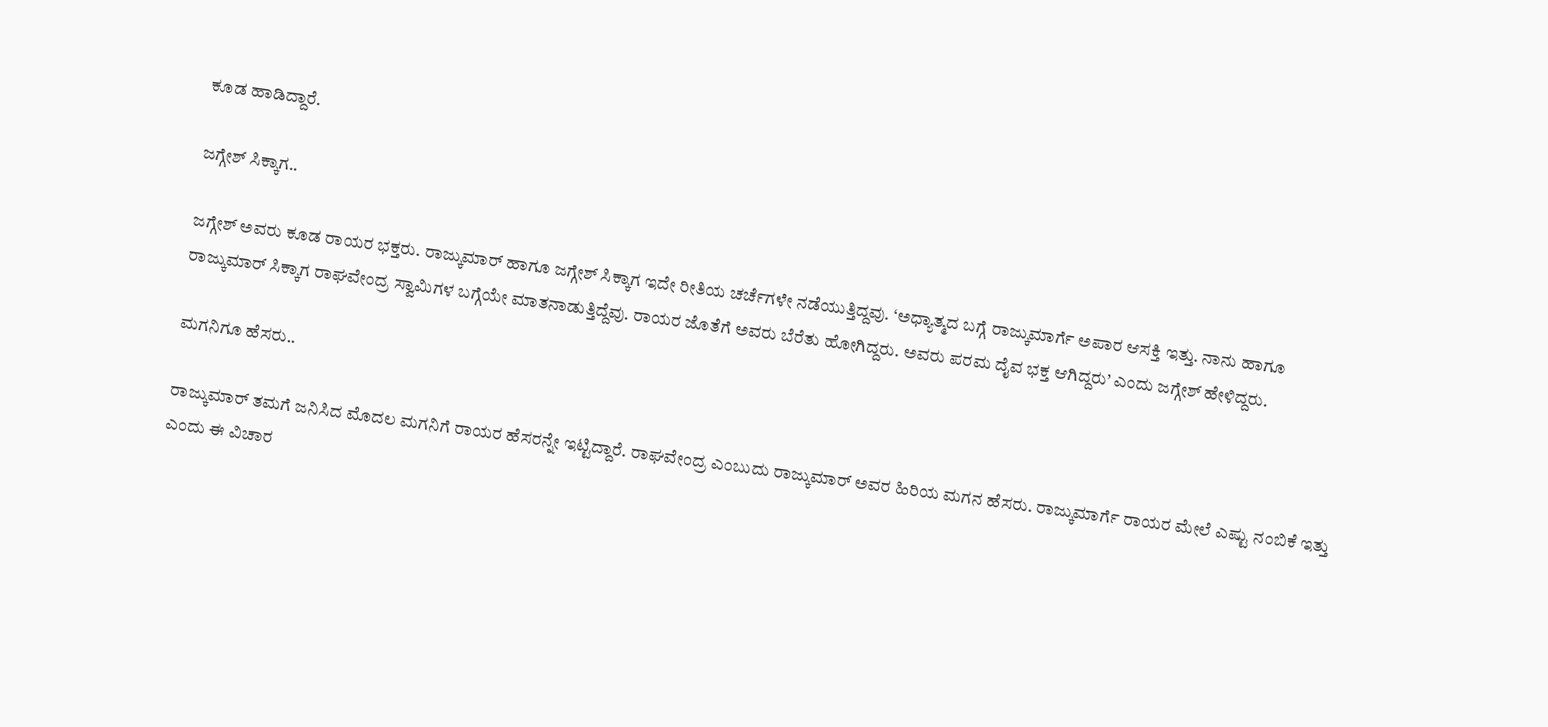ಕೂಡ ಹಾಡಿದ್ದಾರೆ.

ಜಗ್ಗೇಶ್ ಸಿಕ್ಕಾಗ..

ಜಗ್ಗೇಶ್ ಅವರು ಕೂಡ ರಾಯರ ಭಕ್ತರು. ರಾಜ್ಕುಮಾರ್ ಹಾಗೂ ಜಗ್ಗೇಶ್ ಸಿಕ್ಕಾಗ ಇದೇ ರೀತಿಯ ಚರ್ಚೆಗಳೇ ನಡೆಯುತ್ತಿದ್ದವು. ‘ಅಧ್ಯಾತ್ಮದ ಬಗ್ಗೆ ರಾಜ್ಕುಮಾರ್ಗೆ ಅಪಾರ ಆಸಕ್ತಿ ಇತ್ತು. ನಾನು ಹಾಗೂ ರಾಜ್ಕುಮಾರ್ ಸಿಕ್ಕಾಗ ರಾಘವೇಂದ್ರ ಸ್ವಾಮಿಗಳ ಬಗ್ಗೆಯೇ ಮಾತನಾಡುತ್ತಿದ್ದೆವು. ರಾಯರ ಜೊತೆಗೆ ಅವರು ಬೆರೆತು ಹೋಗಿದ್ದರು. ಅವರು ಪರಮ ದೈವ ಭಕ್ತ ಆಗಿದ್ದರು’ ಎಂದು ಜಗ್ಗೇಶ್ ಹೇಳಿದ್ದರು.

ಮಗನಿಗೂ ಹೆಸರು..

ರಾಜ್ಕುಮಾರ್ ತಮಗೆ ಜನಿಸಿದ ಮೊದಲ ಮಗನಿಗೆ ರಾಯರ ಹೆಸರನ್ನೇ ಇಟ್ಟಿದ್ದಾರೆ. ರಾಘವೇಂದ್ರ ಎಂಬುದು ರಾಜ್ಕುಮಾರ್ ಅವರ ಹಿರಿಯ ಮಗನ ಹೆಸರು. ರಾಜ್ಕುಮಾರ್ಗೆ ರಾಯರ ಮೇಲೆ ಎಷ್ಟು ನಂಬಿಕೆ ಇತ್ತು ಎಂದು ಈ ವಿಚಾರ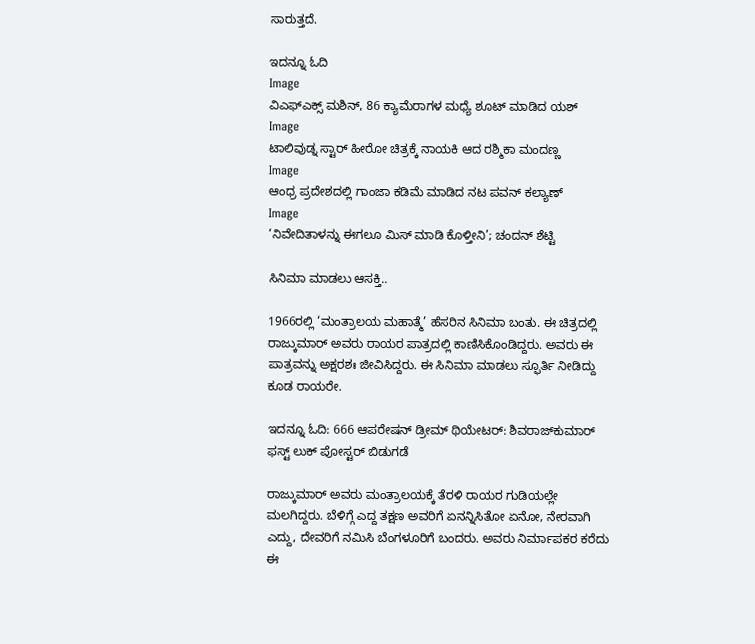ಸಾರುತ್ತದೆ.

ಇದನ್ನೂ ಓದಿ
Image
ವಿಎಫ್ಎಕ್ಸ್ ಮಶಿನ್, 86 ಕ್ಯಾಮೆರಾಗಳ ಮಧ್ಯೆ ಶೂಟ್ ಮಾಡಿದ ಯಶ್
Image
ಟಾಲಿವುಡ್ನ ಸ್ಟಾರ್ ಹೀರೋ ಚಿತ್ರಕ್ಕೆ ನಾಯಕಿ ಆದ ರಶ್ಮಿಕಾ ಮಂದಣ್ಣ
Image
ಆಂಧ್ರ ಪ್ರದೇಶದಲ್ಲಿ ಗಾಂಜಾ ಕಡಿಮೆ ಮಾಡಿದ ನಟ ಪವನ್ ಕಲ್ಯಾಣ್
Image
‘ನಿವೇದಿತಾಳನ್ನು ಈಗಲೂ ಮಿಸ್ ಮಾಡಿ ಕೊಳ್ತೀನಿ’; ಚಂದನ್ ಶೆಟ್ಟಿ

ಸಿನಿಮಾ ಮಾಡಲು ಆಸಕ್ತಿ..

1966ರಲ್ಲಿ ‘ಮಂತ್ರಾಲಯ ಮಹಾತ್ಮೆ’ ಹೆಸರಿನ ಸಿನಿಮಾ ಬಂತು. ಈ ಚಿತ್ರದಲ್ಲಿ ರಾಜ್ಕುಮಾರ್ ಅವರು ರಾಯರ ಪಾತ್ರದಲ್ಲಿ ಕಾಣಿಸಿಕೊಂಡಿದ್ದರು. ಅವರು ಈ ಪಾತ್ರವನ್ನು ಅಕ್ಷರಶಃ ಜೀವಿಸಿದ್ದರು. ಈ ಸಿನಿಮಾ ಮಾಡಲು ಸ್ಫೂರ್ತಿ ನೀಡಿದ್ದು ಕೂಡ ರಾಯರೇ.

ಇದನ್ನೂ ಓದಿ: 666 ಆಪರೇಷನ್ ಡ್ರೀಮ್ ಥಿಯೇಟರ್‌: ಶಿವರಾಜ್‌ಕುಮಾರ್ ಫಸ್ಟ್ ಲುಕ್ ಪೋಸ್ಟರ್ ಬಿಡುಗಡೆ

ರಾಜ್ಕುಮಾರ್ ಅವರು ಮಂತ್ರಾಲಯಕ್ಕೆ ತೆರಳಿ ರಾಯರ ಗುಡಿಯಲ್ಲೇ ಮಲಗಿದ್ದರು. ಬೆಳಿಗ್ಗೆ ಎದ್ದ ತಕ್ಷಣ ಅವರಿಗೆ ಏನನ್ನಿಸಿತೋ ಏನೋ, ನೇರವಾಗಿ ಎದ್ದು, ದೇವರಿಗೆ ನಮಿಸಿ ಬೆಂಗಳೂರಿಗೆ ಬಂದರು. ಅವರು ನಿರ್ಮಾಪಕರ ಕರೆದು ಈ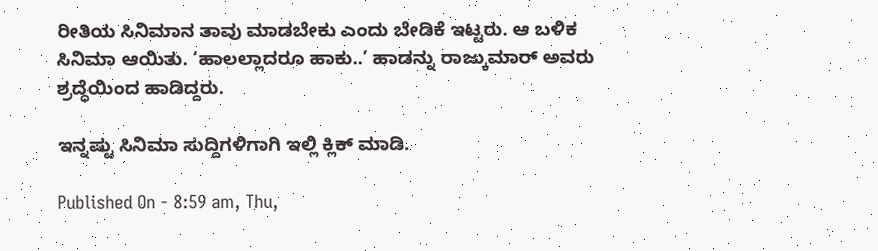ರೀತಿಯ ಸಿನಿಮಾನ ತಾವು ಮಾಡಬೇಕು ಎಂದು ಬೇಡಿಕೆ ಇಟ್ಟರು. ಆ ಬಳಿಕ ಸಿನಿಮಾ ಆಯಿತು. ‘ಹಾಲಲ್ಲಾದರೂ ಹಾಕು..’ ಹಾಡನ್ನು ರಾಜ್ಕುಮಾರ್ ಅವರು ಶ್ರದ್ಧೆಯಿಂದ ಹಾಡಿದ್ದರು.

ಇನ್ನಷ್ಟು ಸಿನಿಮಾ ಸುದ್ದಿಗಳಿಗಾಗಿ ಇಲ್ಲಿ ಕ್ಲಿಕ್ ಮಾಡಿ.

Published On - 8:59 am, Thu,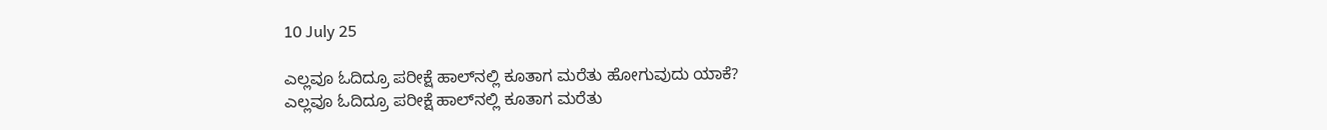10 July 25

ಎಲ್ಲವೂ ಓದಿದ್ರೂ ಪರೀಕ್ಷೆ ಹಾಲ್‌ನಲ್ಲಿ ಕೂತಾಗ ಮರೆತು ಹೋಗುವುದು ಯಾಕೆ?
ಎಲ್ಲವೂ ಓದಿದ್ರೂ ಪರೀಕ್ಷೆ ಹಾಲ್‌ನಲ್ಲಿ ಕೂತಾಗ ಮರೆತು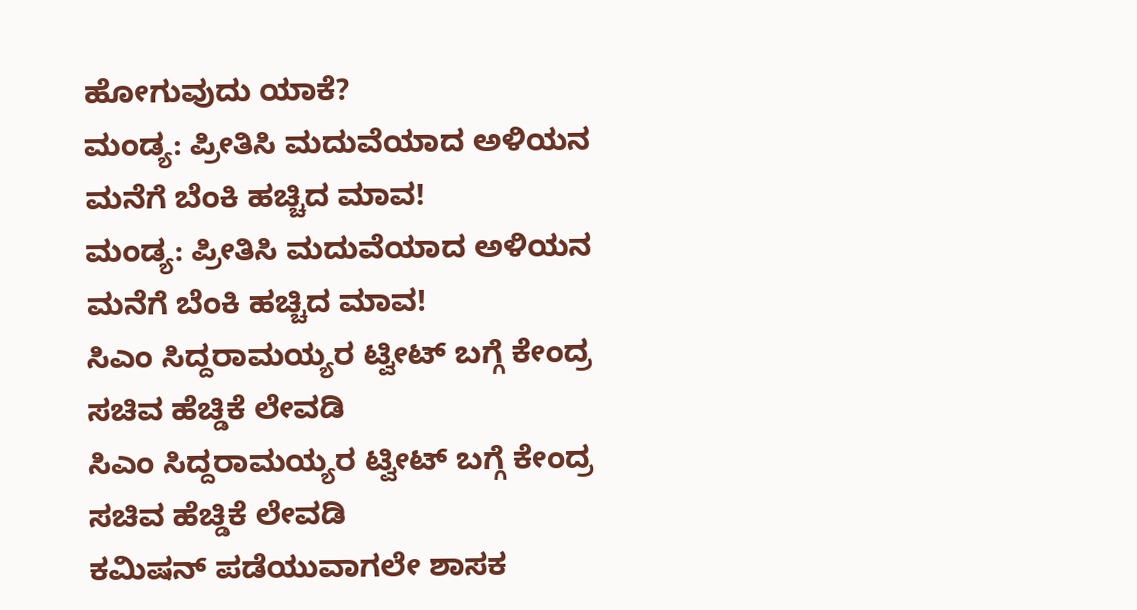ಹೋಗುವುದು ಯಾಕೆ?
ಮಂಡ್ಯ: ಪ್ರೀತಿಸಿ ಮದುವೆಯಾದ ಅಳಿಯನ ಮನೆಗೆ ಬೆಂಕಿ ಹಚ್ಚಿದ ಮಾವ!
ಮಂಡ್ಯ: ಪ್ರೀತಿಸಿ ಮದುವೆಯಾದ ಅಳಿಯನ ಮನೆಗೆ ಬೆಂಕಿ ಹಚ್ಚಿದ ಮಾವ!
ಸಿಎಂ ಸಿದ್ದರಾಮಯ್ಯರ ಟ್ವೀಟ್ ಬಗ್ಗೆ ಕೇಂದ್ರ ಸಚಿವ ಹೆಚ್ಡಿಕೆ ಲೇವಡಿ
ಸಿಎಂ ಸಿದ್ದರಾಮಯ್ಯರ ಟ್ವೀಟ್ ಬಗ್ಗೆ ಕೇಂದ್ರ ಸಚಿವ ಹೆಚ್ಡಿಕೆ ಲೇವಡಿ
ಕಮಿಷನ್ ಪಡೆಯುವಾಗಲೇ ಶಾಸಕ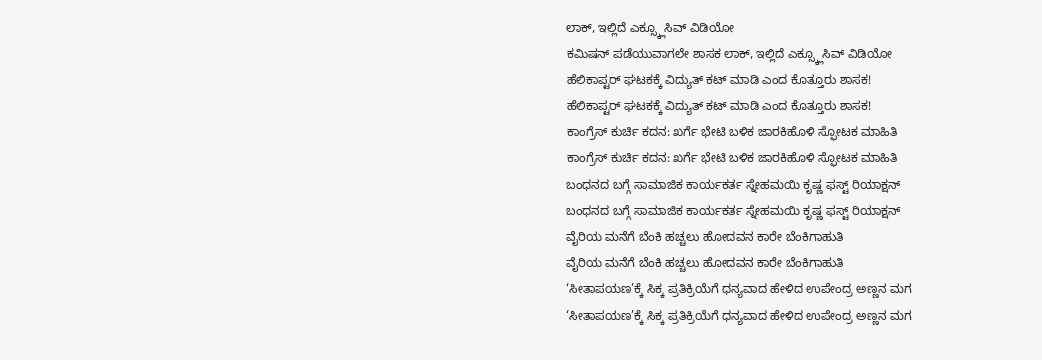ಲಾಕ್, ಇಲ್ಲಿದೆ ಎಕ್ಸ್ಕ್ಲೂಸಿವ್ ವಿಡಿಯೋ
ಕಮಿಷನ್ ಪಡೆಯುವಾಗಲೇ ಶಾಸಕ ಲಾಕ್, ಇಲ್ಲಿದೆ ಎಕ್ಸ್ಕ್ಲೂಸಿವ್ ವಿಡಿಯೋ
ಹೆಲಿಕಾಪ್ಟರ್ ಘಟಕಕ್ಕೆ ವಿದ್ಯುತ್ ಕಟ್ ಮಾಡಿ ಎಂದ ಕೊತ್ತೂರು ಶಾಸಕ!
ಹೆಲಿಕಾಪ್ಟರ್ ಘಟಕಕ್ಕೆ ವಿದ್ಯುತ್ ಕಟ್ ಮಾಡಿ ಎಂದ ಕೊತ್ತೂರು ಶಾಸಕ!
ಕಾಂಗ್ರೆಸ್ ಕುರ್ಚಿ ಕದನ: ಖರ್ಗೆ ಭೇಟಿ ಬಳಿಕ ಜಾರಕಿಹೊಳಿ ಸ್ಫೋಟಕ ಮಾಹಿತಿ
ಕಾಂಗ್ರೆಸ್ ಕುರ್ಚಿ ಕದನ: ಖರ್ಗೆ ಭೇಟಿ ಬಳಿಕ ಜಾರಕಿಹೊಳಿ ಸ್ಫೋಟಕ ಮಾಹಿತಿ
ಬಂಧನದ ಬಗ್ಗೆ ಸಾಮಾಜಿಕ ಕಾರ್ಯಕರ್ತ ಸ್ನೇಹಮಯಿ ಕೃಷ್ಣ ಫಸ್ಟ್ ರಿಯಾಕ್ಷನ್
ಬಂಧನದ ಬಗ್ಗೆ ಸಾಮಾಜಿಕ ಕಾರ್ಯಕರ್ತ ಸ್ನೇಹಮಯಿ ಕೃಷ್ಣ ಫಸ್ಟ್ ರಿಯಾಕ್ಷನ್
ವೈರಿಯ ಮನೆಗೆ ಬೆಂಕಿ ಹಚ್ಚಲು ಹೋದವನ ಕಾರೇ ಬೆಂಕಿಗಾಹುತಿ
ವೈರಿಯ ಮನೆಗೆ ಬೆಂಕಿ ಹಚ್ಚಲು ಹೋದವನ ಕಾರೇ ಬೆಂಕಿಗಾಹುತಿ
‘ಸೀತಾಪಯಣ’ಕ್ಕೆ ಸಿಕ್ಕ ಪ್ರತಿಕ್ರಿಯೆಗೆ ಧನ್ಯವಾದ ಹೇಳಿದ ಉಪೇಂದ್ರ ಅಣ್ಣನ ಮಗ
‘ಸೀತಾಪಯಣ’ಕ್ಕೆ ಸಿಕ್ಕ ಪ್ರತಿಕ್ರಿಯೆಗೆ ಧನ್ಯವಾದ ಹೇಳಿದ ಉಪೇಂದ್ರ ಅಣ್ಣನ ಮಗ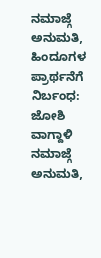ನಮಾಜ್ಗೆ ಅನುಮತಿ, ಹಿಂದೂಗಳ ಪ್ರಾರ್ಥನೆಗೆ ನಿರ್ಬಂಧ: ಜೋಶಿ ವಾಗ್ದಾಳಿ
ನಮಾಜ್ಗೆ ಅನುಮತಿ,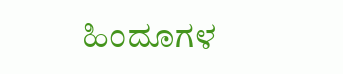ಹಿಂದೂಗಳ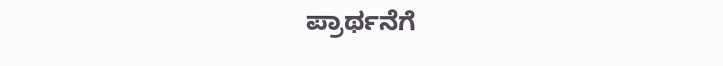ಪ್ರಾರ್ಥನೆಗೆ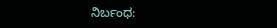ನಿರ್ಬಂಧ: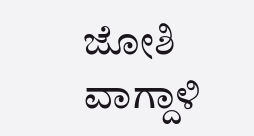ಜೋಶಿ ವಾಗ್ದಾಳಿ